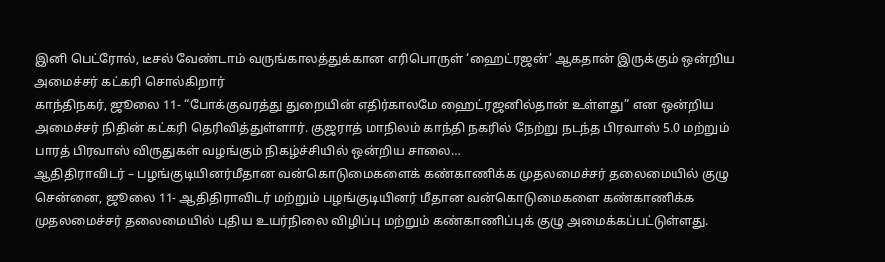இனி பெட்ரோல், டீசல் வேண்டாம் வருங்காலத்துக்கான எரிபொருள் ‘ஹைட்ரஜன்’ ஆகதான் இருக்கும் ஒன்றிய அமைச்சர் கட்கரி சொல்கிறார்
காந்திநகர், ஜூலை 11- “போக்குவரத்து துறையின் எதிர்காலமே ஹைட்ரஜனில்தான் உள்ளது” என ஒன்றிய அமைச்சர் நிதின் கட்கரி தெரிவித்துள்ளார். குஜராத் மாநிலம் காந்தி நகரில் நேற்று நடந்த பிரவாஸ் 5.0 மற்றும் பாரத் பிரவாஸ் விருதுகள் வழங்கும் நிகழ்ச்சியில் ஒன்றிய சாலை…
ஆதிதிராவிடர் – பழங்குடியினர்மீதான வன்கொடுமைகளைக் கண்காணிக்க முதலமைச்சர் தலைமையில் குழு
சென்னை, ஜூலை 11- ஆதிதிராவிடர் மற்றும் பழங்குடியினர் மீதான வன்கொடுமைகளை கண்காணிக்க முதலமைச்சர் தலைமையில் புதிய உயர்நிலை விழிப்பு மற்றும் கண்காணிப்புக் குழு அமைக்கப்பட்டுள்ளது.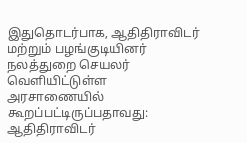இதுதொடர்பாக, ஆதிதிராவிடர் மற்றும் பழங்குடியினர் நலத்துறை செயலர் வெளியிட்டுள்ள அரசாணையில் கூறப்பட்டிருப்பதாவது: ஆதிதிராவிடர்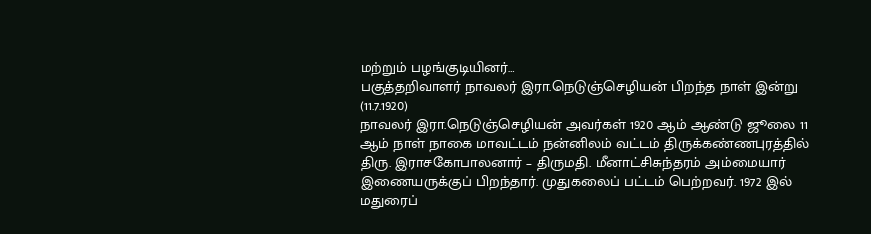மற்றும் பழங்குடியினர்…
பகுத்தறிவாளர் நாவலர் இரா.நெடுஞ்செழியன் பிறந்த நாள் இன்று (11.7.1920)
நாவலர் இரா.நெடுஞ்செழியன் அவர்கள் 1920 ஆம் ஆண்டு ஜூலை 11 ஆம் நாள் நாகை மாவட்டம் நன்னிலம் வட்டம் திருக்கண்ணபுரத்தில் திரு. இராசகோபாலனார் – திருமதி. மீனாட்சிசுந்தரம் அம்மையார் இணையருக்குப் பிறந்தார். முதுகலைப் பட்டம் பெற்றவர். 1972 இல் மதுரைப்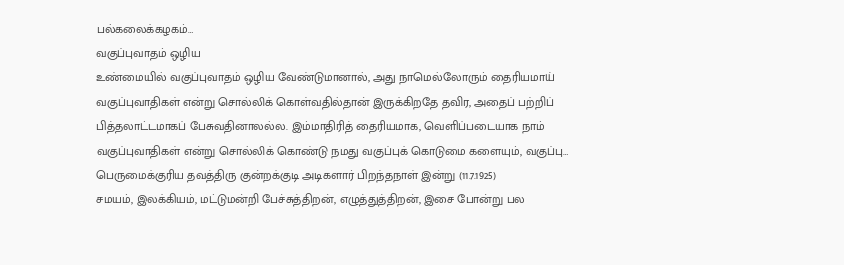பல்கலைக்கழகம்…
வகுப்புவாதம் ஒழிய
உண்மையில் வகுப்புவாதம் ஒழிய வேண்டுமானால், அது நாமெல்லோரும் தைரியமாய் வகுப்புவாதிகள் என்று சொல்லிக் கொள்வதில்தான் இருக்கிறதே தவிர, அதைப் பற்றிப் பித்தலாட்டமாகப் பேசுவதினாலல்ல. இம்மாதிரித் தைரியமாக, வெளிப்படையாக நாம் வகுப்புவாதிகள் என்று சொல்லிக் கொண்டு நமது வகுப்புக் கொடுமை களையும், வகுப்பு…
பெருமைக்குரிய தவத்திரு குன்றக்குடி அடிகளார் பிறந்தநாள் இன்று (11.7.1925)
சமயம், இலக்கியம், மட்டுமன்றி பேச்சுத்திறன், எழுத்துத்திறன், இசை போன்று பல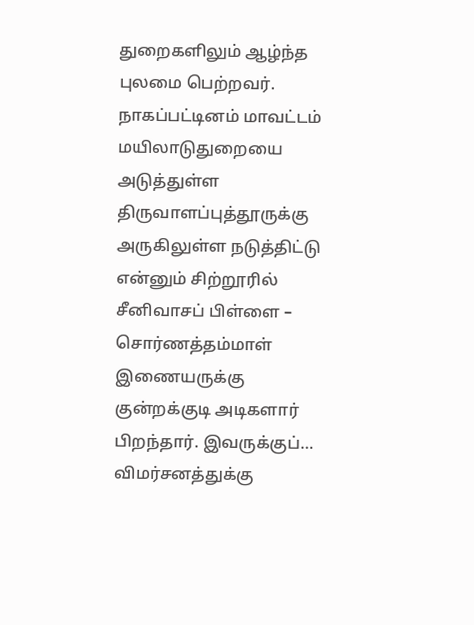துறைகளிலும் ஆழ்ந்த புலமை பெற்றவர். நாகப்பட்டினம் மாவட்டம் மயிலாடுதுறையை அடுத்துள்ள திருவாளப்புத்தூருக்கு அருகிலுள்ள நடுத்திட்டு என்னும் சிற்றூரில் சீனிவாசப் பிள்ளை – சொர்ணத்தம்மாள் இணையருக்கு குன்றக்குடி அடிகளார் பிறந்தார். இவருக்குப்…
விமர்சனத்துக்கு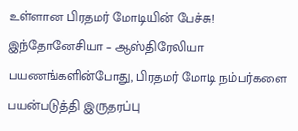உள்ளான பிரதமர் மோடியின் பேச்சு!
இந்தோனேசியா – ஆஸ்திரேலியா பயணங்களின்போது, பிரதமர் மோடி நம்பர்களை பயன்படுத்தி இருதரப்பு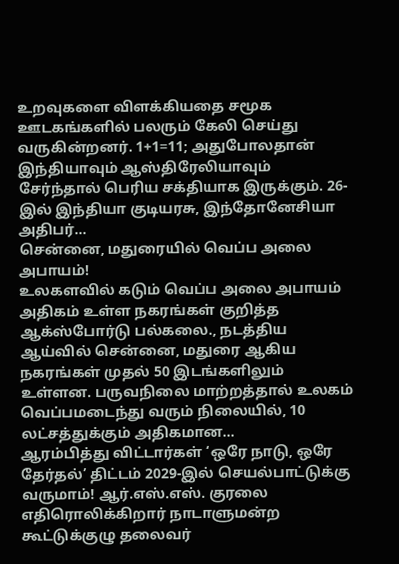உறவுகளை விளக்கியதை சமூக ஊடகங்களில் பலரும் கேலி செய்து வருகின்றனர். 1+1=11; அதுபோலதான் இந்தியாவும் ஆஸ்திரேலியாவும் சேர்ந்தால் பெரிய சக்தியாக இருக்கும். 26-இல் இந்தியா குடியரசு, இந்தோனேசியா அதிபர்…
சென்னை, மதுரையில் வெப்ப அலை அபாயம்!
உலகளவில் கடும் வெப்ப அலை அபாயம் அதிகம் உள்ள நகரங்கள் குறித்த ஆக்ஸ்போர்டு பல்கலை., நடத்திய ஆய்வில் சென்னை, மதுரை ஆகிய நகரங்கள் முதல் 50 இடங்களிலும் உள்ளன. பருவநிலை மாற்றத்தால் உலகம் வெப்பமடைந்து வரும் நிலையில், 10 லட்சத்துக்கும் அதிகமான…
ஆரம்பித்து விட்டார்கள் ‘ஒரே நாடு, ஒரே தேர்தல்’ திட்டம் 2029-இல் செயல்பாட்டுக்கு வருமாம்! ஆர்.எஸ்.எஸ். குரலை எதிரொலிக்கிறார் நாடாளுமன்ற கூட்டுக்குழு தலைவர்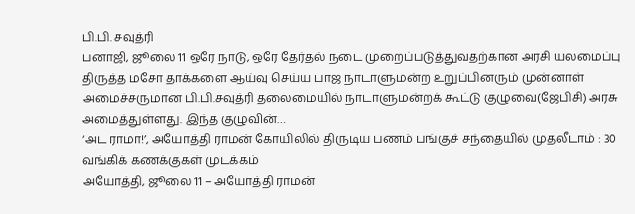பி.பி. சவுத்ரி
பனாஜி, ஜூலை 11 ஒரே நாடு, ஒரே தேர்தல் நடை முறைப்படுத்துவதற்கான அரசி யலமைப்பு திருத்த மசோ தாக்களை ஆய்வு செய்ய பாஜ நாடாளுமன்ற உறுப்பினரும் முன்னாள் அமைச்சருமான பி.பி.சவுத்ரி தலைமையில் நாடாளுமன்றக் கூட்டு குழுவை(ஜேபிசி) அரசு அமைத்துள்ளது. இந்த குழுவின்…
‘அட ராமா!’, அயோத்தி ராமன் கோயிலில் திருடிய பணம் பங்குச் சந்தையில் முதலீடாம் : 30 வங்கிக் கணக்குகள் முடக்கம்
அயோத்தி, ஜூலை 11 – அயோத்தி ராமன்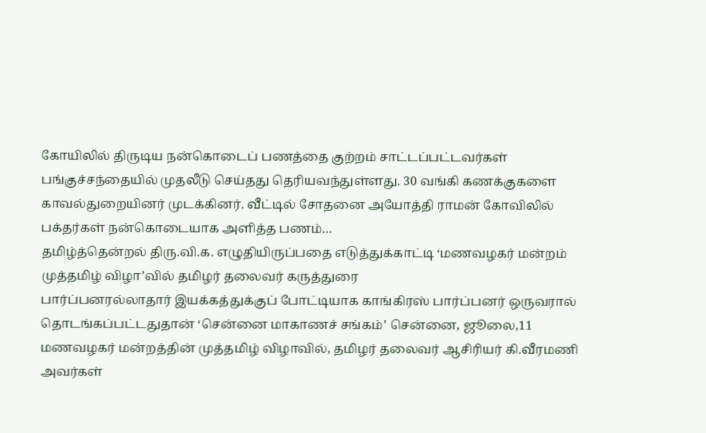கோயிலில் திருடிய நன்கொடைப் பணத்தை குற்றம் சாட்டப்பட்டவர்கள் பங்குச்சந்தையில் முதலீடு செய்தது தெரியவந்துள்ளது. 30 வங்கி கணக்குகளை காவல்துறையினர் முடக்கினர். வீட்டில் சோதனை அயோத்தி ராமன் கோவிலில் பக்தர்கள் நன்கொடையாக அளித்த பணம்…
தமிழ்த்தென்றல் திரு.வி.க. எழுதியிருப்பதை எடுத்துக்காட்டி ‘மணவழகர் மன்றம் முத்தமிழ் விழா’வில் தமிழர் தலைவர் கருத்துரை
பார்ப்பனரல்லாதார் இயக்கத்துக்குப் போட்டியாக காங்கிரஸ் பார்ப்பனர் ஒருவரால் தொடங்கப்பட்டதுதான் ‘சென்னை மாகாணச் சங்கம்’ சென்னை, ஜூலை,11 மணவழகர் மன்றத்தின் முத்தமிழ் விழாவில், தமிழர் தலைவர் ஆசிரியர் கி.வீரமணி அவர்கள்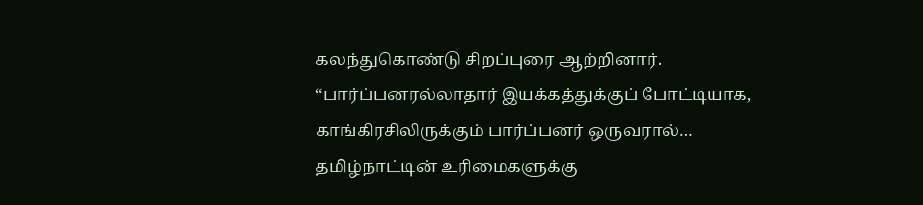கலந்துகொண்டு சிறப்புரை ஆற்றினார். “பார்ப்பனரல்லாதார் இயக்கத்துக்குப் போட்டியாக, காங்கிரசிலிருக்கும் பார்ப்பனர் ஒருவரால்…
தமிழ்நாட்டின் உரிமைகளுக்கு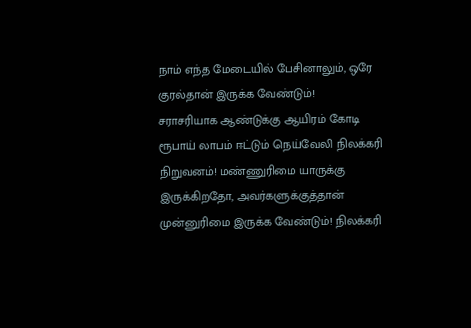நாம் எந்த மேடையில் பேசினாலும், ஒரே குரல்தான் இருக்க வேண்டும்!
சராசரியாக ஆண்டுக்கு ஆயிரம் கோடி ரூபாய் லாபம் ஈட்டும் நெய்வேலி நிலக்கரி நிறுவனம்! மண்ணுரிமை யாருக்கு இருக்கிறதோ, அவர்களுக்குத்தான் முன்னுரிமை இருக்க வேண்டும்! நிலக்கரி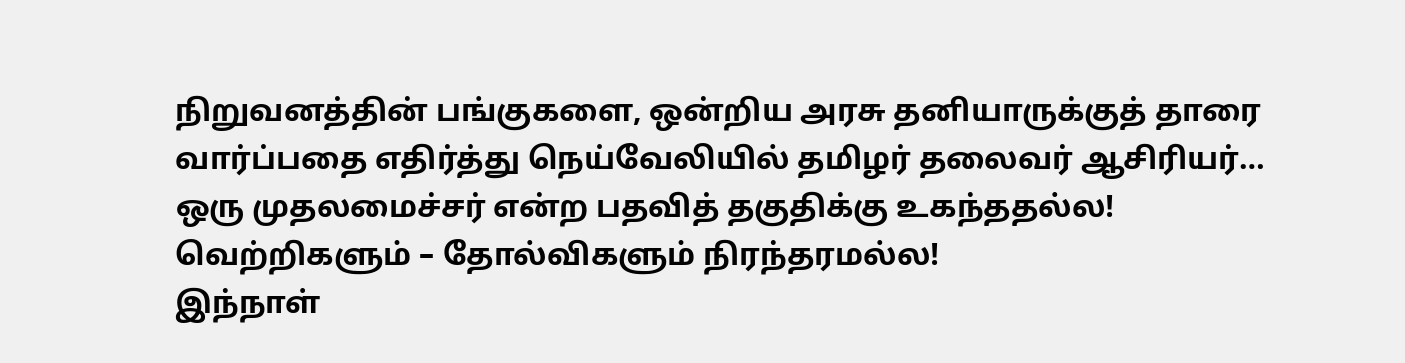நிறுவனத்தின் பங்குகளை, ஒன்றிய அரசு தனியாருக்குத் தாரை வார்ப்பதை எதிர்த்து நெய்வேலியில் தமிழர் தலைவர் ஆசிரியர்…
ஒரு முதலமைச்சர் என்ற பதவித் தகுதிக்கு உகந்ததல்ல! வெற்றிகளும் – தோல்விகளும் நிரந்தரமல்ல!
இந்நாள்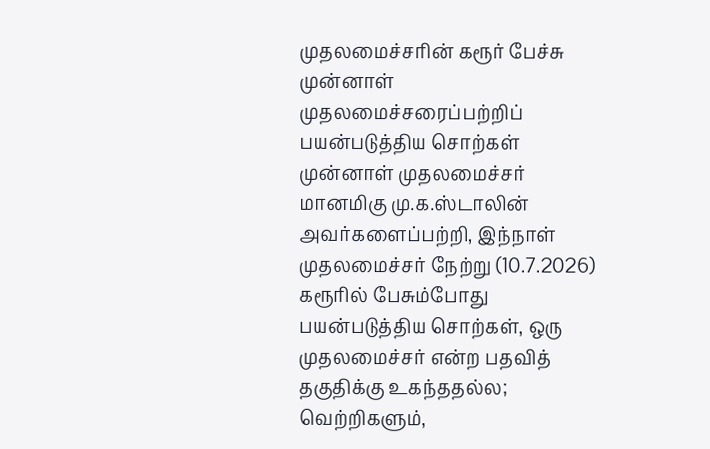முதலமைச்சரின் கரூர் பேச்சு முன்னாள் முதலமைச்சரைப்பற்றிப் பயன்படுத்திய சொற்கள் முன்னாள் முதலமைச்சர் மானமிகு மு.க.ஸ்டாலின் அவர்களைப்பற்றி, இந்நாள் முதலமைச்சர் நேற்று (10.7.2026) கரூரில் பேசும்போது பயன்படுத்திய சொற்கள், ஒரு முதலமைச்சர் என்ற பதவித் தகுதிக்கு உகந்ததல்ல; வெற்றிகளும்,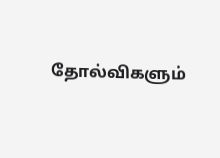தோல்விகளும்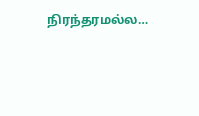நிரந்தரமல்ல…